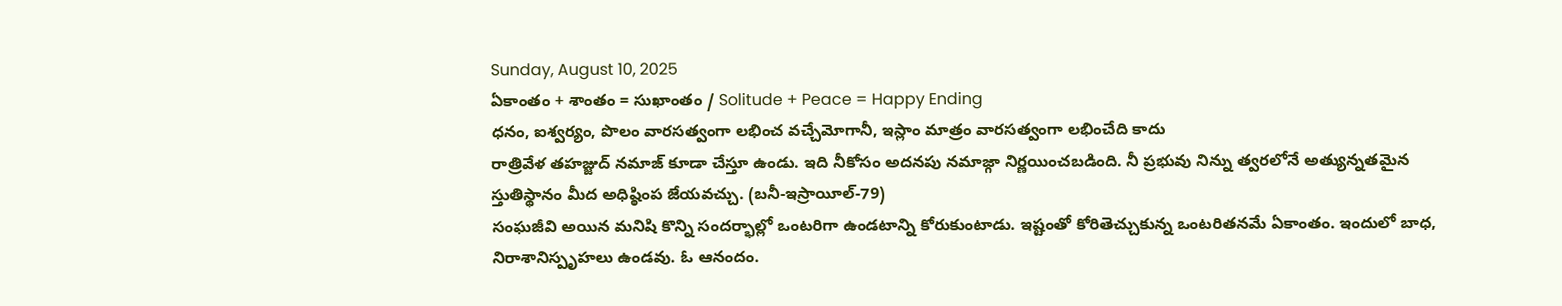Sunday, August 10, 2025
ఏకాంతం + శాంతం = సుఖాంతం / Solitude + Peace = Happy Ending
ధనం, ఐశ్వర్యం, పొలం వారసత్వంగా లభించ వచ్చేమోగానీ, ఇస్లాం మాత్రం వారసత్వంగా లభించేది కాదు
రాత్రివేళ తహజ్జుద్ నమాజ్ కూడా చేస్తూ ఉండు. ఇది నీకోసం అదనపు నమాజ్గా నిర్ణయించబడింది. నీ ప్రభువు నిన్ను త్వరలోనే అత్యున్నతమైన స్తుతిస్థానం మీద అధిష్ఠింప జేయవచ్చు. (బనీ-ఇస్రాయీల్-79)
సంఘజీవి అయిన మనిషి కొన్ని సందర్భాల్లో ఒంటరిగా ఉండటాన్ని కోరుకుంటాడు. ఇష్టంతో కోరితెచ్చుకున్న ఒంటరితనమే ఏకాంతం. ఇందులో బాధ, నిరాశానిస్పృహలు ఉండవు. ఓ ఆనందం.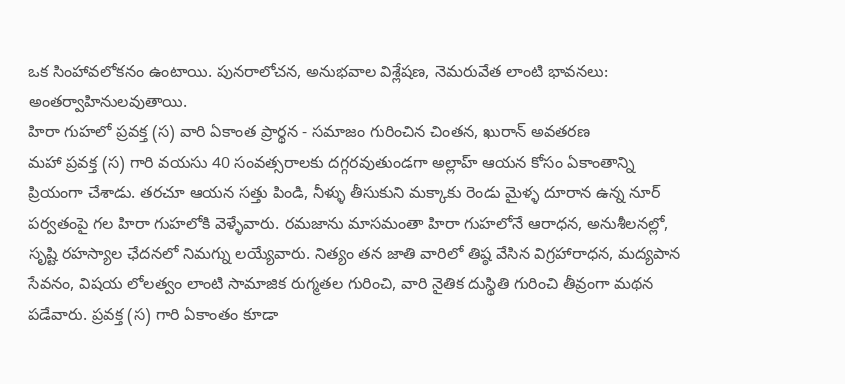ఒక సింహావలోకనం ఉంటాయి. పునరాలోచన, అనుభవాల విశ్లేషణ, నెమరువేత లాంటి భావనలు: అంతర్వాహినులవుతాయి.
హిరా గుహలో ప్రవక్త (స) వారి ఏకాంత ప్రార్థన - సమాజం గురించిన చింతన, ఖురాన్ అవతరణ
మహా ప్రవక్త (స) గారి వయసు 40 సంవత్సరాలకు దగ్గరవుతుండగా అల్లాహ్ ఆయన కోసం ఏకాంతాన్ని ప్రియంగా చేశాడు. తరచూ ఆయన సత్తు పిండి, నీళ్ళు తీసుకుని మక్కాకు రెండు మైళ్ళ దూరాన ఉన్న నూర్ పర్వతంపై గల హిరా గుహలోకి వెళ్ళేవారు. రమజాను మాసమంతా హిరా గుహలోనే ఆరాధన, అనుశీలనల్లో, సృష్టి రహస్యాల ఛేదనలో నిమగ్ను లయ్యేవారు. నిత్యం తన జాతి వారిలో తిష్ఠ వేసిన విగ్రహారాధన, మద్యపాన సేవనం, విషయ లోలత్వం లాంటి సామాజిక రుగ్మతల గురించి, వారి నైతిక దుస్థితి గురించి తీవ్రంగా మథన పడేవారు. ప్రవక్త (స) గారి ఏకాంతం కూడా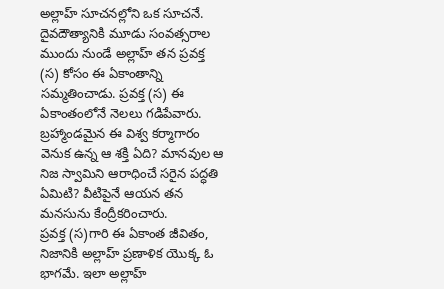అల్లాహ్ సూచనల్లోని ఒక సూచనే. దైవదౌత్యానికి మూడు సంవత్సరాల ముందు నుండే అల్లాహ్ తన ప్రవక్త (స) కోసం ఈ ఏకాంతాన్ని సమ్మతించాడు. ప్రవక్త (స) ఈ ఏకాంతంలోనే నెలలు గడిపేవారు. బ్రహ్మాండమైన ఈ విశ్వ కర్మాగారం వెనుక ఉన్న ఆ శక్తి ఏది? మానవుల ఆ నిజ స్వామిని ఆరాధించే సరైన పద్ధతి ఏమిటి? వీటిపైనే ఆయన తన మనసును కేంద్రీకరించారు.
ప్రవక్త (స)గారి ఈ ఏకాంత జీవితం, నిజానికి అల్లాహ్ ప్రణాళిక యొక్క ఓ భాగమే. ఇలా అల్లాహ్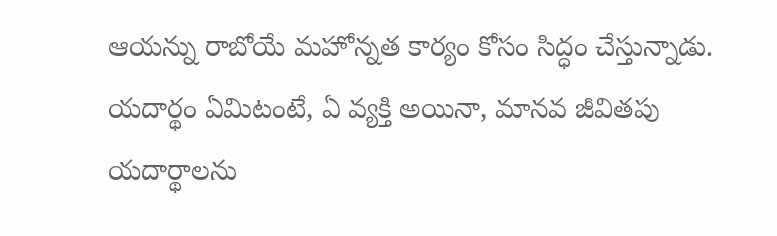ఆయన్ను రాబోయే మహోన్నత కార్యం కోసం సిద్ధం చేస్తున్నాడు. యదార్థం ఏమిటంటే, ఏ వ్యక్తి అయినా, మానవ జీవితపు యదార్థాలను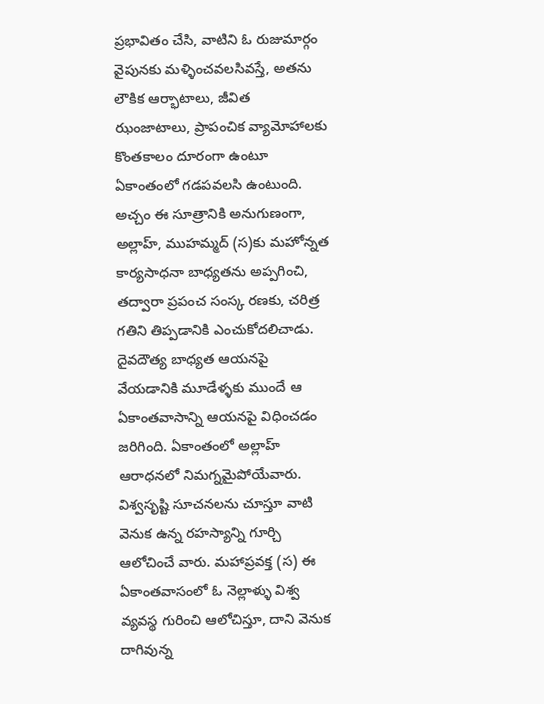ప్రభావితం చేసి, వాటిని ఓ రుజుమార్గం వైపునకు మళ్ళించవలసివస్తే, అతను లౌకిక ఆర్భాటాలు, జీవిత ఝంజాటాలు, ప్రాపంచిక వ్యామోహాలకు కొంతకాలం దూరంగా ఉంటూ ఏకాంతంలో గడపవలసి ఉంటుంది.
అచ్చం ఈ సూత్రానికి అనుగుణంగా, అల్లాహ్, ముహమ్మద్ (స)కు మహోన్నత కార్యసాధనా బాధ్యతను అప్పగించి, తద్వారా ప్రపంచ సంస్క రణకు, చరిత్ర గతిని తిప్పడానికి ఎంచుకోదలిచాడు. దైవదౌత్య బాధ్యత ఆయనపై వేయడానికి మూడేళ్ళకు ముందే ఆ ఏకాంతవాసాన్ని ఆయనపై విధించడం జరిగింది. ఏకాంతంలో అల్లాహ్ ఆరాధనలో నిమగ్నమైపోయేవారు. విశ్వసృష్టి సూచనలను చూస్తూ వాటి వెనుక ఉన్న రహస్యాన్ని గూర్చి ఆలోచించే వారు. మహాప్రవక్త (స) ఈ ఏకాంతవాసంలో ఓ నెల్లాళ్ళు విశ్వ వ్యవస్థ గురించి ఆలోచిస్తూ, దాని వెనుక దాగివున్న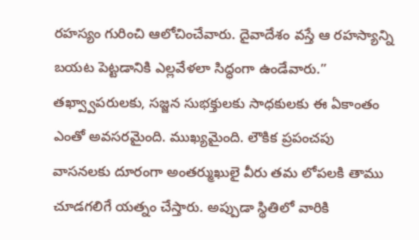రహస్యం గురించి ఆలోచించేవారు. దైవాదేశం వస్తే ఆ రహస్యాన్ని బయట పెట్టడానికి ఎల్లవేళలా సిద్ధంగా ఉండేవారు.”
తఖ్వ్వాపరులకు, సజ్జన సుభక్తులకు సాధకులకు ఈ ఏకాంతం ఎంతో అవసరమైంది. ముఖ్యమైంది. లౌకిక ప్రపంచపు వాసనలకు దూరంగా అంతర్ముఖులై వీరు తమ లోపలకి తాము చూడగలిగే యత్నం చేస్తారు. అప్పుడా స్థితిలో వారికి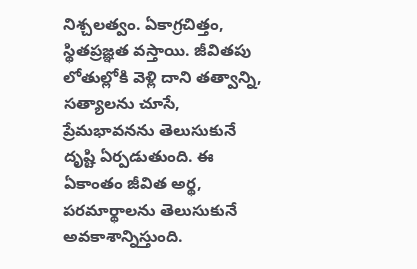నిశ్చలత్వం. ఏకాగ్రచిత్తం, స్థితప్రజ్ఞత వస్తాయి. జీవితపు లోతుల్లోకి వెళ్లి దాని తత్వాన్ని, సత్యాలను చూసే, ప్రేమభావనను తెలుసుకునే దృష్టి ఏర్పడుతుంది. ఈ ఏకాంతం జీవిత అర్థ, పరమార్థాలను తెలుసుకునే అవకాశాన్నిస్తుంది.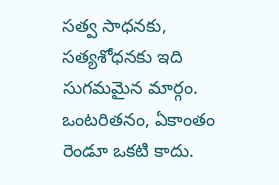సత్వ సాధనకు, సత్యశోధనకు ఇది సుగమమైన మార్గం.
ఒంటరితనం, ఏకాంతం రెండూ ఒకటి కాదు.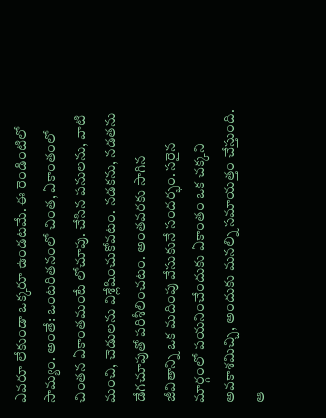ఎవరూ లేకుండా ఒక్కరూ ఉండటమే. ఈ రెండింటిలో సామ్యం. అంతే: ఒంటరితనంలో చింత, ఏకాంతంలో చింతన ఏకాంతమంటే లోచూపు. చేసిన పనులను, వాటి మంచి, చెడులను విశ్లేషించుకోవటం. నడకను, నడతను డేగచూపుతో పరిశీలించటం. అంతవరకు సాగిన జీవితాన్ని ఒక మదింపు వేసుకునే సందర్భం. సరైన మార్గంలో పయనించేందుకు ఏకాంతం ఒక చక్కని అవకాశమిచ్చి, అందుకు మనల్ని సమాయత్తం చేస్తుంది. ఆ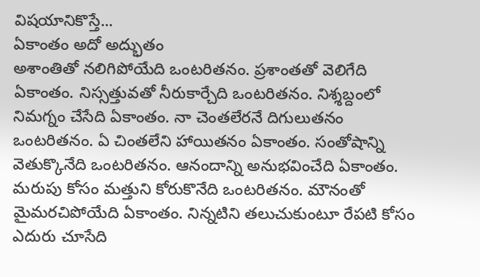విషయానికొస్తే...
ఏకాంతం అదో అద్భుతం
అశాంతితో నలిగిపోయేది ఒంటరితనం. ప్రశాంతతో వెలిగేది ఏకాంతం. నిస్సత్తువతో నీరుకార్చేది ఒంటరితనం. నిశ్శబ్దంలో నిమగ్నం చేసేది ఏకాంతం. నా చెంతలేరనే దిగులుతనం ఒంటరితనం. ఏ చింతలేని హాయితనం ఏకాంతం. సంతోషాన్ని వెతుక్కొనేది ఒంటరితనం. ఆనందాన్ని అనుభవించేది ఏకాంతం. మరుపు కోసం మత్తుని కోరుకొనేది ఒంటరితనం. మౌనంతో మైమరచిపోయేది ఏకాంతం. నిన్నటిని తలుచుకుంటూ రేపటి కోసం ఎదురు చూసేది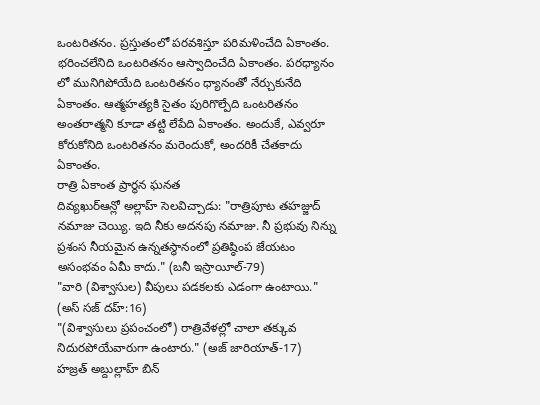ఒంటరితనం. ప్రస్తుతంలో పరవశిస్తూ పరిమళించేది ఏకాంతం. భరించలేనిది ఒంటరితనం ఆస్వాదించేది ఏకాంతం. పరధ్యానం లో మునిగిపోయేది ఒంటరితనం ధ్యానంతో నేర్చుకునేది ఏకాంతం. ఆత్మహత్యకి సైతం పురిగొల్పేది ఒంటరితనం అంతరాత్మని కూడా తట్టి లేపేది ఏకాంతం. అందుకే, ఎవ్వరూ కోరుకోనిది ఒంటరితనం మరెందుకో, అందరికీ చేతకాదు ఏకాంతం.
రాత్రి ఏకాంత ప్రార్థన ఘనత
దివ్యఖుర్ఆన్లో అల్లాహ్ సెలవిచ్చాడు: "రాత్రిపూట తహజ్జుద్ నమాజు చెయ్యి. ఇది నీకు అదనపు నమాజు. నీ ప్రభువు నిన్ను ప్రశంస నీయమైన ఉన్నతస్థానంలో ప్రతిష్ఠింప జేయటం అసంభవం ఏమీ కాదు." (బనీ ఇస్రాయీల్-79)
"వారి (విశ్వాసుల) వీపులు పడకలకు ఎడంగా ఉంటాయి." (అస్ సజ్ దహ్:16)
"(విశ్వాసులు ప్రపంచంలో) రాత్రివేళల్లో చాలా తక్కువ నిదురపోయేవారుగా ఉంటారు." (అజ్ జారియాత్-17)
హజ్రత్ అబ్దుల్లాహ్ బిన్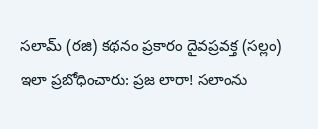సలామ్ (రజి) కథనం ప్రకారం దైవప్రవక్త (సల్లం) ఇలా ప్రబోధించారు: ప్రజ లారా! సలాంను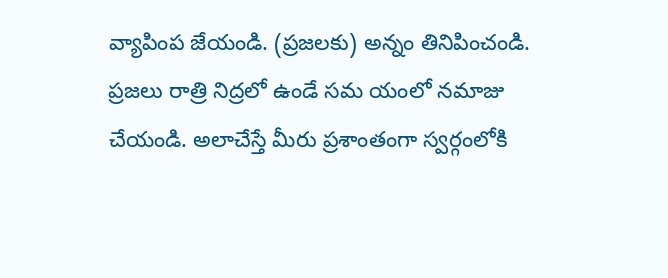వ్యాపింప జేయండి. (ప్రజలకు) అన్నం తినిపించండి. ప్రజలు రాత్రి నిద్రలో ఉండే సమ యంలో నమాజు చేయండి. అలాచేస్తే మీరు ప్రశాంతంగా స్వర్గంలోకి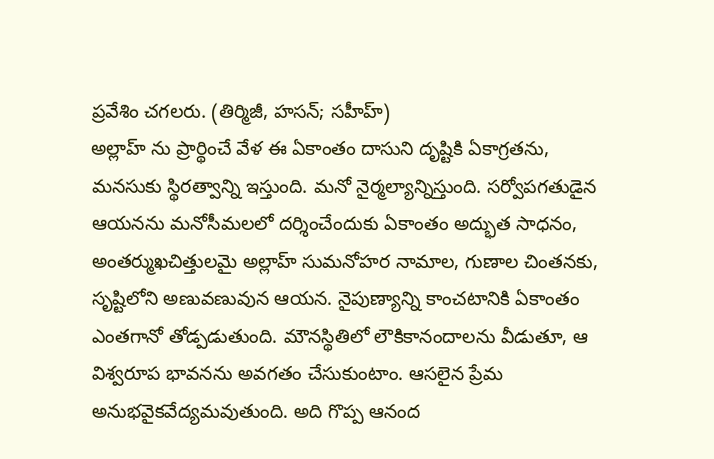ప్రవేశిం చగలరు. (తిర్మిజీ, హసన్; సహీహ్)
అల్లాహ్ ను ప్రార్థించే వేళ ఈ ఏకాంతం దాసుని దృష్టికి ఏకాగ్రతను, మనసుకు స్థిరత్వాన్ని ఇస్తుంది. మనో నైర్మల్యాన్నిస్తుంది. సర్వోపగతుడైన ఆయనను మనోసీమలలో దర్శించేందుకు ఏకాంతం అద్భుత సాధనం, అంతర్ముఖచిత్తులమై అల్లాహ్ సుమనోహర నామాల, గుణాల చింతనకు, సృష్టిలోని అణువణువున ఆయన. నైపుణ్యాన్ని కాంచటానికి ఏకాంతం ఎంతగానో తోడ్పడుతుంది. మౌనస్థితిలో లౌకికానందాలను వీడుతూ, ఆ విశ్వరూప భావనను అవగతం చేసుకుంటాం. ఆసలైన ప్రేమ అనుభవైకవేద్యమవుతుంది. అది గొప్ప ఆనంద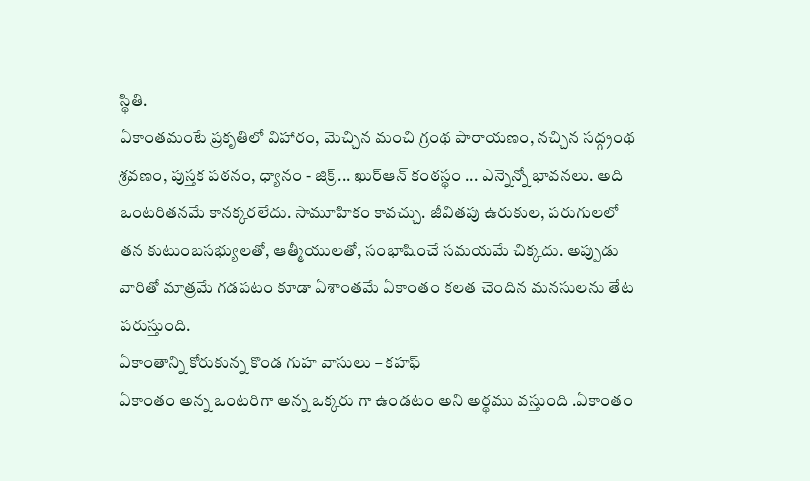స్థితి.
ఏకాంతమంటే ప్రకృతిలో విహారం, మెచ్చిన మంచి గ్రంథ పారాయణం, నచ్చిన సద్గ్రంథ శ్రవణం, పుస్తక పఠనం, ధ్యానం - జిక్ర్... ఖుర్ఆన్ కంఠస్థం ... ఎన్నెన్నో భావనలు. అది ఒంటరితనమే కానక్కరలేదు. సామూహికం కావచ్చు. జీవితపు ఉరుకుల, పరుగులలో తన కుటుంబసభ్యులతో, ఆత్మీయులతో, సంభాషించే సమయమే చిక్కదు. అప్పుడు వారితో మాత్రమే గడపటం కూడా ఏశాంతమే ఏకాంతం కలత చెందిన మనసులను తేట పరుస్తుంది.
ఏకాంతాన్ని కోరుకున్న కొండ గుహ వాసులు – కహఫ్
ఏకాంతం అన్న ఒంటరిగా అన్న ఒక్కరు గా ఉండటం అని అర్థము వస్తుంది .ఏకాంతం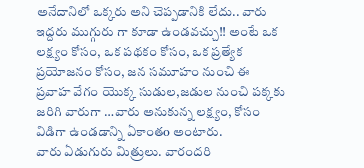అనేదానిలో ఒక్కరు అని చెప్పడానికి లేదు.. వారు ఇద్దరు ముగ్గురు గా కూడా ఉండవచ్చు!! అంటే ఒక లక్ష్యం కోసం, ఒక పథకం కోసం, ఒక ప్రత్యేక ప్రయోజనం కోసం, జన సమూహం నుంచి ఈ ప్రవాహ వేగం యొక్క సుడుల,జడుల నుంచి పక్కకు జరిగి వారుగా …వారు అనుకున్న లక్ష్యం, కోసం విడిగా ఉండడాన్ని ఏకాంతo అంటారు.
వారు ఏడుగురు మిత్రులు. వారందరి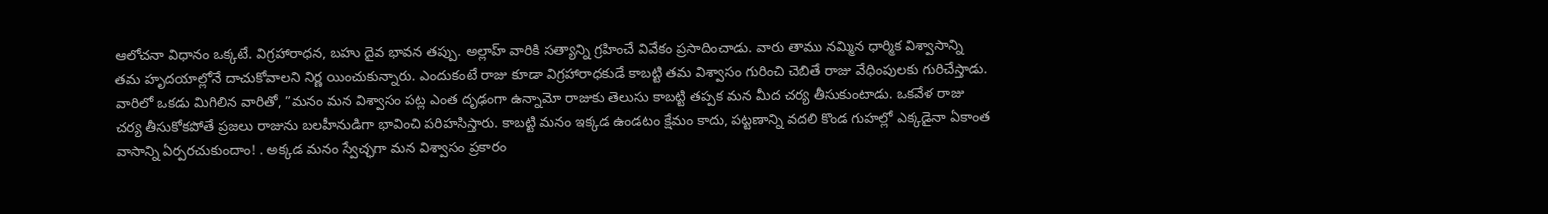ఆలోచనా విధానం ఒక్కటే. విగ్రహారాధన, బహు దైవ భావన తప్పు. అల్లాహ్ వారికి సత్యాన్ని గ్రహించే వివేకం ప్రసాదించాడు. వారు తాము నమ్మిన ధార్మిక విశ్వాసాన్ని తమ హృదయాల్లోనే దాచుకోవాలని నిర్ణ యించుకున్నారు. ఎందుకంటే రాజు కూడా విగ్రహారాధకుడే కాబట్టి తమ విశ్వాసం గురించి చెబితే రాజు వేధింపులకు గురిచేస్తాడు. వారిలో ఒకడు మిగిలిన వారితో, ”మనం మన విశ్వాసం పట్ల ఎంత దృఢంగా ఉన్నామో రాజుకు తెలుసు కాబట్టి తప్పక మన మీద చర్య తీసుకుంటాడు. ఒకవేళ రాజు చర్య తీసుకోకపోతే ప్రజలు రాజును బలహీనుడిగా భావించి పరిహసిస్తారు. కాబట్టి మనం ఇక్కడ ఉండటం క్షేమం కాదు, పట్టణాన్ని వదలి కొండ గుహల్లో ఎక్కడైనా ఏకాంత వాసాన్ని ఏర్పరచుకుందాం! . అక్కడ మనం స్వేచ్ఛగా మన విశ్వాసం ప్రకారం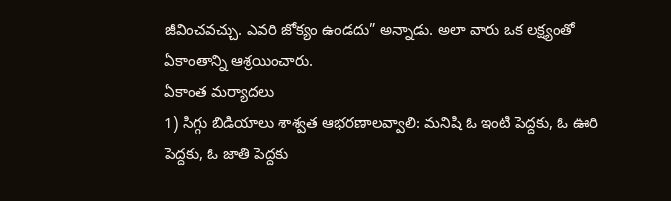జీవించవచ్చు. ఎవరి జోక్యం ఉండదు” అన్నాడు. అలా వారు ఒక లక్ష్యంతో ఏకాంతాన్ని ఆశ్రయించారు.
ఏకాంత మర్యాదలు
1) సిగ్గు బిడియాలు శాశ్వత ఆభరణాలవ్వాలి: మనిషి ఓ ఇంటి పెద్దకు, ఓ ఊరి పెద్దకు, ఓ జాతి పెద్దకు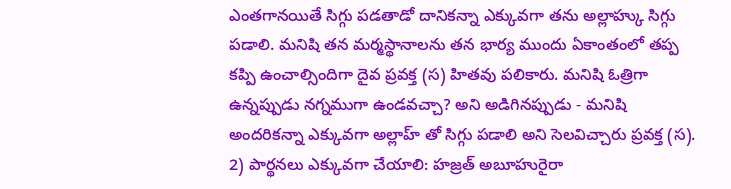ఎంతగానయితే సిగ్గు పడతాడో దానికన్నా ఎక్కువగా తను అల్లాహ్కు సిగ్గు పడాలి. మనిషి తన మర్మస్థానాలను తన భార్య ముందు ఏకాంతంలో తప్ప కప్పి ఉంచాల్సిందిగా దైవ ప్రవక్త (స) హితవు పలికారు. మనిషి ఓత్రిగా ఉన్నప్పుడు నగ్నముగా ఉండవచ్చా? అని అడిగినప్పుడు - మనిషి అందరికన్నా ఎక్కువగా అల్లాహ్ తో సిగ్గు పడాలి అని సెలవిచ్చారు ప్రవక్త (స).
2) పార్థనలు ఎక్కువగా చేయాలి: హజ్రత్ అబూహురైరా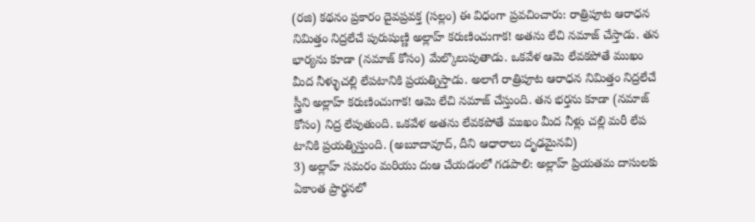(రజి) కథనం ప్రకారం దైవప్రవక్త (సల్లం) ఈ విధంగా ప్రవచించారు: రాత్రిపూట ఆరాధన నిమిత్తం నిద్రలేచే పురుషుణ్ణి అల్లాహ్ కరుణించుగాక! అతను లేచి నమాజ్ చేస్తాడు. తన భార్యను కూడా (నమాజ్ కోసం) మేల్కొలుపుతాడు. ఒకవేళ ఆమె లేవకపోతే ముఖం మీద నీళ్ళుచల్లి లేపటానికి ప్రయత్నిస్తాడు. అలాగే రాత్రిపూట ఆరాధన నిమిత్తం నిద్రలేచే స్త్రీని అల్లాహ్ కరుణించుగాక! ఆమె లేచి నమాజ్ చేస్తుంది. తన భర్తను కూడా (నమాజ్ కోసం) నిద్ర లేపుతుంది. ఒకవేళ అతను లేవకపోతే ముఖం మీద నీళ్లు చల్లి మరీ లేప టానికి ప్రయత్నిస్తుంది. (అబూదావూద్, దీని ఆధారాలు దృఢమైనవి)
3) అల్లాహ్ సమరం మరియు దుఆ చేయడంలో గడపాలి: అల్లాహ్ ప్రియతమ దాసులకు ఏకాంత ప్రార్థనలో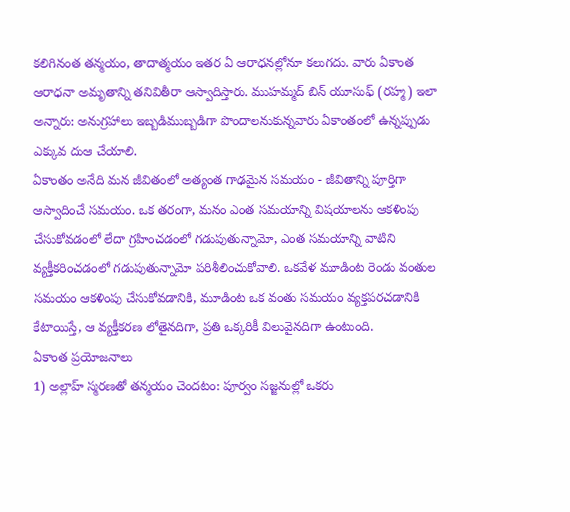కలిగినంత తన్మయం, తాదాత్మయం ఇతర ఏ ఆరాధనల్లోనూ కలుగదు. వారు ఏకాంత ఆరాధనా అమృతాన్ని తనివితీరా ఆస్వాదిస్తారు. ముహమ్మద్ బిన్ యూసుఫ్ (రహ్మ) ఇలా అన్నారు: అనుగ్రహాలు ఇబ్బడిముబ్బడిగా పొందాలనుకున్నవారు ఏకాంతంలో ఉన్నప్పుడు ఎక్కువ దుఆ చేయాలి.
ఏకాంతం అనేది మన జీవితంలో అత్యంత గాఢమైన సమయం - జీవితాన్ని పూర్తిగా ఆస్వాదించే సమయం. ఒక తరంగా, మనం ఎంత సమయాన్ని విషయాలను ఆకళింపు చేసుకోవడంలో లేదా గ్రహించడంలో గడుపుతున్నామో, ఎంత సమయాన్ని వాటిని వ్యక్తీకరించడంలో గడుపుతున్నామో పరిశీలించుకోవాలి. ఒకవేళ మూడింట రెండు వంతుల సమయం ఆకళింపు చేసుకోవడానికి, మూడింట ఒక వంతు సమయం వ్యక్తపరచడానికి కేటాయిస్తే, ఆ వ్యక్తీకరణ లోతైనదిగా, ప్రతి ఒక్కరికీ విలువైనదిగా ఉంటుంది.
ఏకాంత ప్రయోజనాలు
1) అల్లాహ్ స్మరణతో తన్మయం చెందటం: పూర్వం సజ్జనుల్లో ఒకరు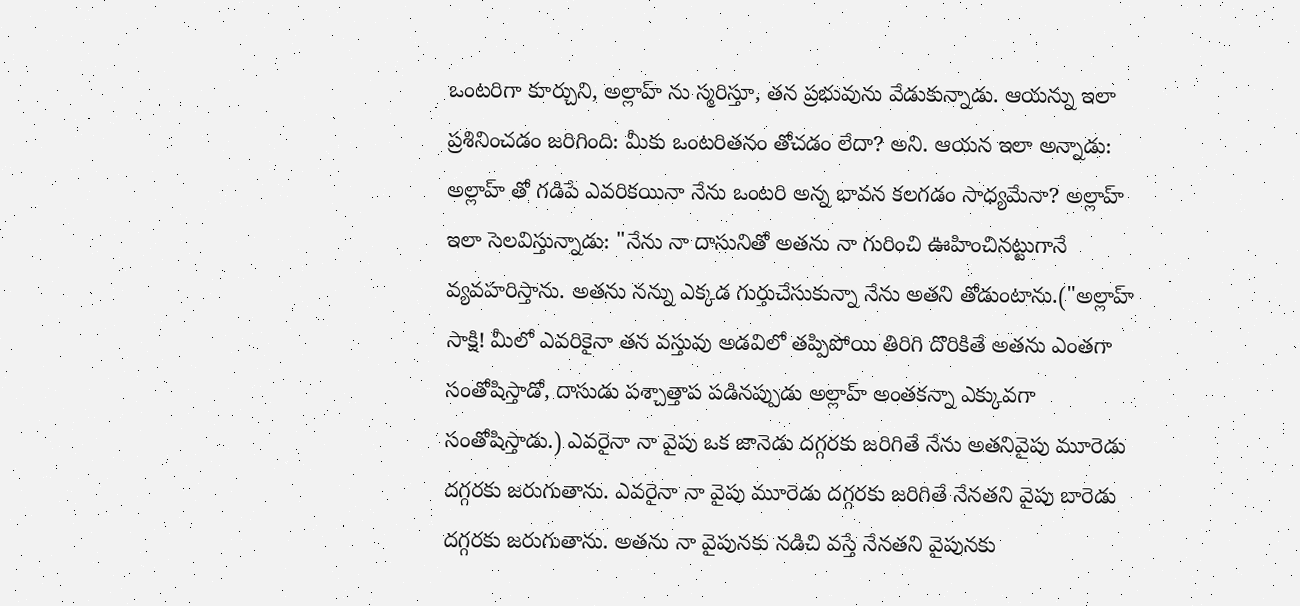ఒంటరిగా కూర్చుని, అల్లాహ్ ను స్మరిస్తూ, తన ప్రభువును వేడుకున్నాడు. ఆయన్ను ఇలా ప్రశినించడం జరిగింది: మీకు ఒంటరితనం తోచడం లేదా? అని. ఆయన ఇలా అన్నాడు: అల్లాహ్ తో గడిపే ఎవరికయినా నేను ఒంటరి అన్న భావన కలగడం సాధ్యమేనా? అల్లాహ్ ఇలా సెలవిస్తున్నాడు: "నేను నా దాసునితో అతను నా గురించి ఊహించినట్టుగానే వ్యవహరిస్తాను. అతను నన్ను ఎక్కడ గుర్తుచేసుకున్నా నేను అతని తోడుంటాను.("అల్లాహ్ సాక్షి! మీలో ఎవరికైనా తన వస్తువు అడవిలో తప్పిపోయి తిరిగి దొరికితే అతను ఎంతగా సంతోషిస్తాడో, దాసుడు పశ్చాత్తాప పడినప్పుడు అల్లాహ్ అంతకన్నా ఎక్కువగా సంతోషిస్తాడు.) ఎవరైనా నా వైపు ఒక జానెడు దగ్గరకు జరిగితే నేను అతనివైపు మూరెడు దగ్గరకు జరుగుతాను. ఎవరైనా నా వైపు మూరెడు దగ్గరకు జరిగితే నేనతని వైపు బారెడు దగ్గరకు జరుగుతాను. అతను నా వైపునకు నడిచి వస్తే నేనతని వైపునకు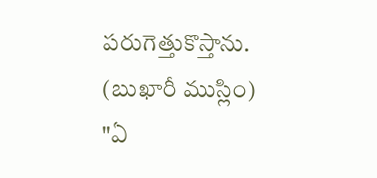పరుగెత్తుకొస్తాను. (బుఖారీ ముస్లిం)
"ఏ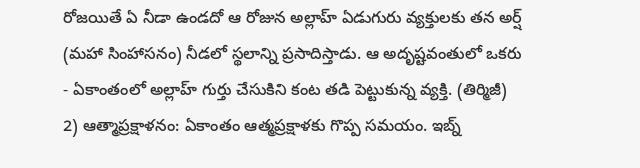రోజయితే ఏ నీడా ఉండదో ఆ రోజున అల్లాహ్ ఏడుగురు వ్యక్తులకు తన అర్ష్ (మహా సింహాసనం) నీడలో స్థలాన్ని ప్రసాదిస్తాడు. ఆ అదృష్టవంతులో ఒకరు - ఏకాంతంలో అల్లాహ్ గుర్తు చేసుకిని కంట తడి పెట్టుకున్న వ్యక్తి. (తిర్మిజీ)
2) ఆత్మాప్రక్షాళనం: ఏకాంతం ఆత్మప్రక్షాళకు గొప్ప సమయం. ఇబ్న్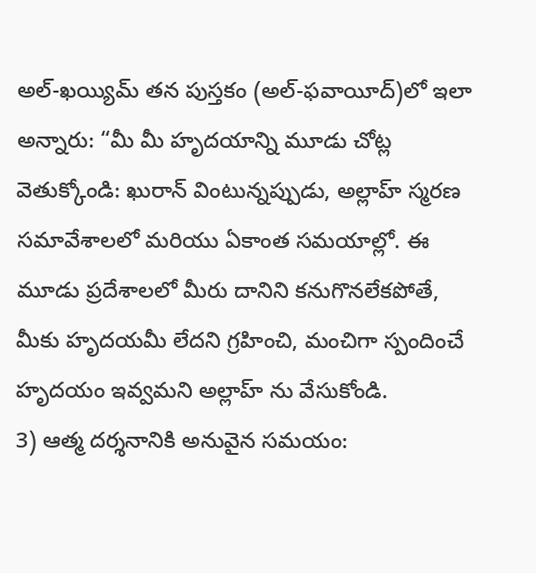అల్-ఖయ్యిమ్ తన పుస్తకం (అల్-ఫవాయీద్)లో ఇలా అన్నారు: “మీ మీ హృదయాన్ని మూడు చోట్ల వెతుక్కోండి: ఖురాన్ వింటున్నప్పుడు, అల్లాహ్ స్మరణ సమావేశాలలో మరియు ఏకాంత సమయాల్లో. ఈ మూడు ప్రదేశాలలో మీరు దానిని కనుగొనలేకపోతే, మీకు హృదయమీ లేదని గ్రహించి, మంచిగా స్పందించే హృదయం ఇవ్వమని అల్లాహ్ ను వేసుకోండి.
3) ఆత్మ దర్శనానికి అనువైన సమయం: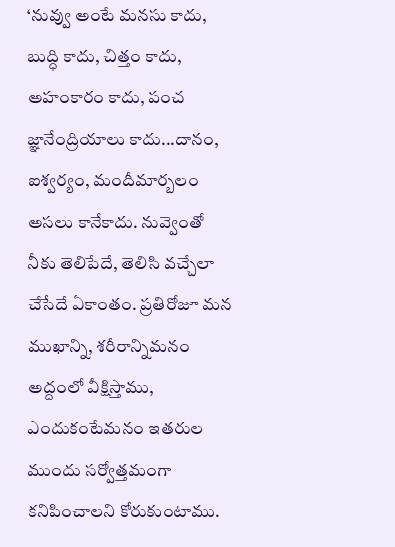‘నువ్వు అంటే మనసు కాదు, బుద్ధి కాదు, చిత్తం కాదు, అహంకారం కాదు, పంచ జ్ఞానేంద్రియాలు కాదు...దానం, ఐశ్వర్యం, మందీమార్బలం అసలు కానేకాదు. నువ్వెంతో నీకు తెలిపేదే, తెలిసి వచ్చేలా చేసేదే ఏకాంతం. ప్రతిరోజూ మన ముఖాన్ని, శరీరాన్నిమనం అద్దంలో వీక్షిస్తాము, ఎందుకంటేమనం ఇతరుల ముందు సర్వోత్తమంగా కనిపించాలని కోరుకుంటాము.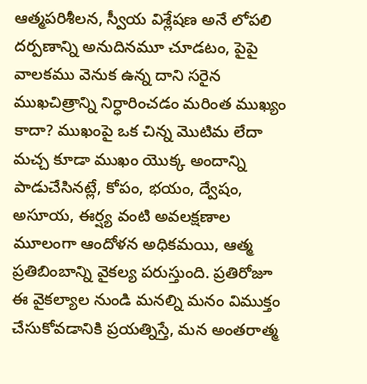ఆత్మపరిశీలన, స్వీయ విశ్లేషణ అనే లోపలి దర్పణాన్ని అనుదినమూ చూడటం, పైపై వాలకము వెనుక ఉన్న దాని సరైన ముఖచిత్రాన్ని నిర్ధారించడం మరింత ముఖ్యం కాదా? ముఖంపై ఒక చిన్న మొటిమ లేదా మచ్చ కూడా ముఖం యొక్క అందాన్ని పాడుచేసినట్లే, కోపం, భయం, ద్వేషం, అసూయ, ఈర్ష్య వంటి అవలక్షణాల మూలంగా ఆందోళన అధికమయి, ఆత్మ ప్రతిబింబాన్ని వైకల్య పరుస్తుంది. ప్రతిరోజూ ఈ వైకల్యాల నుండి మనల్ని మనం విముక్తం చేసుకోవడానికి ప్రయత్నిస్తే, మన అంతరాత్మ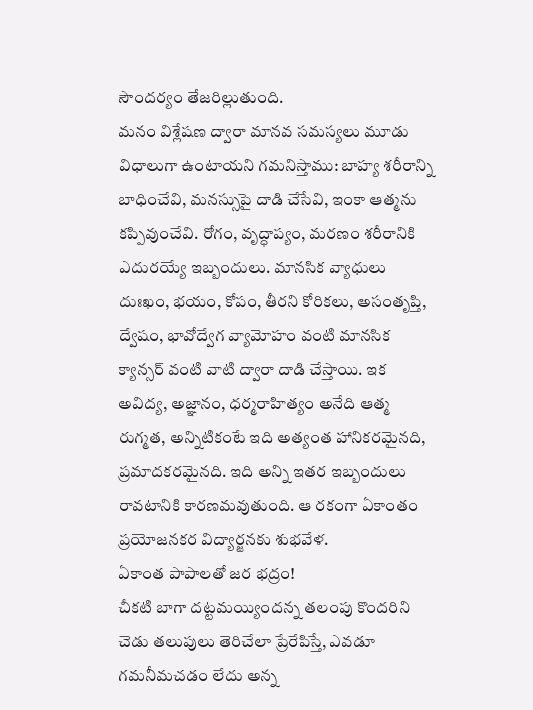సౌందర్యం తేజరిల్లుతుంది.
మనం విశ్లేషణ ద్వారా మానవ సమస్యలు మూడు విధాలుగా ఉంటాయని గమనిస్తాము: బాహ్య శరీరాన్ని బాధించేవి, మనస్సుపై దాడి చేసేవి, ఇంకా ఆత్మను కప్పివుంచేవి. రోగం, వృద్ధాప్యం, మరణం శరీరానికి ఎదురయ్యే ఇబ్బందులు. మానసిక వ్యాధులు దుఃఖం, భయం, కోపం, తీరని కోరికలు, అసంతృప్తి, ద్వేషం, భావోద్వేగ వ్యామోహం వంటి మానసిక క్యాన్సర్ వంటి వాటి ద్వారా దాడి చేస్తాయి. ఇక అవిద్య, అజ్ఞానం, ధర్మరాహిత్యం అనేది ఆత్మ రుగ్మత, అన్నిటికంటే ఇది అత్యంత హానికరమైనది, ప్రమాదకరమైనది. ఇది అన్ని ఇతర ఇబ్బందులు రావటానికి కారణమవుతుంది. ఆ రకంగా ఏకాంతం ప్రయోజనకర విద్యార్జనకు శుభవేళ.
ఏకాంత పాపాలతో జర భద్రం!
చీకటి బాగా దట్టమయ్యిందన్న తలంపు కొందరిని చెడు తలుపులు తెరిచేలా ప్రేరేపిస్తే, ఎవడూ గమనీమచడం లేదు అన్న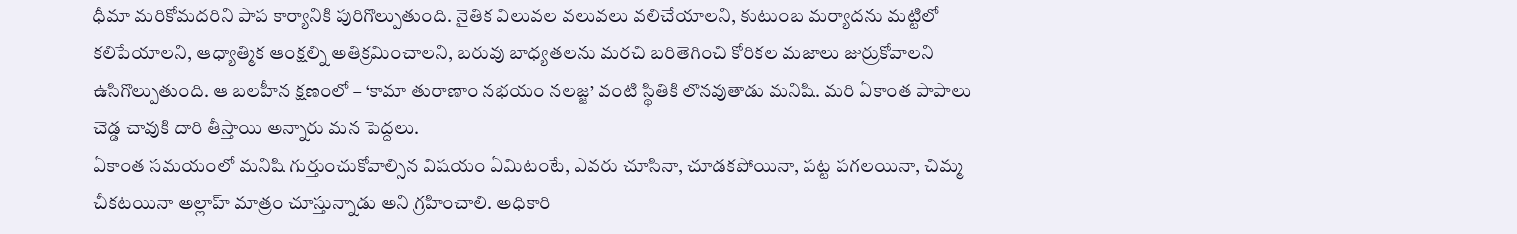ధీమా మరికోమదరిని పాప కార్యానికి పురిగొల్పుతుంది. నైతిక విలువల వలువలు వలిచేయాలని, కుటుంబ మర్యాదను మట్టిలో కలిపేయాలని, ఆధ్యాత్మిక ఆంక్షల్ని అతిక్రమించాలని, బరువు బాధ్యతలను మరచి బరితెగించి కోరికల మజాలు జుర్రుకోవాలని ఉసిగొల్పుతుంది. ఆ బలహీన క్షణంలో – ‘కామా తురాణాం నభయం నలజ్జ’ వంటి స్థితికి లొనవుతాడు మనిషి. మరి ఏకాంత పాపాలు చెడ్డ చావుకి దారి తీస్తాయి అన్నారు మన పెద్దలు.
ఏకాంత సమయంలో మనిషి గుర్తుంచుకోవాల్సిన విషయం ఏమిటంటే, ఎవరు చూసినా, చూడకపోయినా, పట్ట పగలయినా, చిమ్మ చీకటయినా అల్లాహ్ మాత్రం చూస్తున్నాడు అని గ్రహించాలి. అధికారి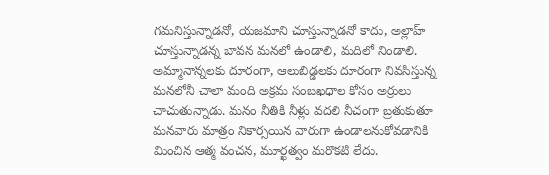గమనిస్తున్నాడనో, యజమాని చూస్తున్నాడనో కాదు, అల్లాహ్ చూస్తున్నాడన్న బావన మనలో ఉండాలి, మదిలో నిండాలి. అమ్మానాన్నలకు దూరంగా, ఆలుబిడ్డలకు దూరంగా నివసిస్తున్న మనలోనీ చాలా మంది అక్రమ సంబఖధాల కోసం అర్రులు చాచుతున్నాడు. మనం నీతికి నీళ్లు వదలి నీచంగా బ్రతుకుతూ మనవారు మాత్రం నికార్సయిన వారుగా ఉండాలనుకోవడానికి మించిన ఆత్మ వంచన, మూర్ఖత్వం మరొకటి లేదు.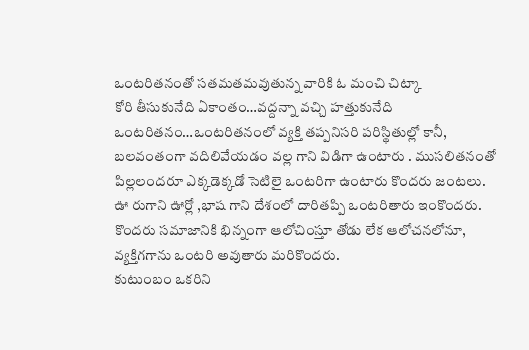ఒంటరితనంతో సతమతమవుతున్న వారికి ఓ మంచి చిట్కా
కోరి తీసుకునేది ఏకాంతం…వద్దన్నా వచ్చి హత్తుకునేది ఒంటరితనం…ఒంటరితనంలో వ్యక్తి తప్పనిసరి పరిస్థితుల్లో కానీ, బలవంతంగా వదిలివేయడం వల్ల గాని విడిగా ఉంటారు . ముసలితనంతో పిల్లలందరూ ఎక్కడెక్కడో సెటిలై ఒంటరిగా ఉంటారు కొందరు జంటలు. ఊ రుగాని ఊర్లో ,భాష గాని దేశంలో దారితప్పి ఒంటరితారు ఇంకొందరు. కొందరు సమాజానికి భిన్నంగా ఆలోచింస్తూ తోడు లేక ఆలోచనలోనూ, వ్యక్తిగగాను ఒంటరి అవుతారు మరికొందరు.
కుటుంబం ఒకరిని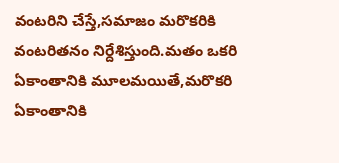వంటరిని చేస్తే,సమాజం మరొకరికి వంటరితనం నిర్దేశిస్తుంది.మతం ఒకరి ఏకాంతానికి మూలమయితే,మరొకరి ఏకాంతానికి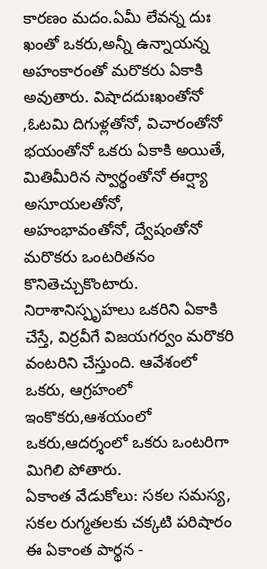కారణం మదం.ఏమీ లేవన్న దుః ఖంతో ఒకరు,అన్నీ ఉన్నాయన్న అహంకారంతో మరొకరు ఏకాకి అవుతారు. విషాదదుఃఖంతోనో ,ఓటమి దిగుళ్లతోనో, విచారంతోనో భయంతోనో ఒకరు ఏకాకి అయితే, మితిమీరిన స్వార్థంతోనో ఈర్ష్యా అసూయలతోనో, అహంభావంతోనో, ద్వేషంతోనో మరొకరు ఒంటరితనం కొనితెచ్చుకొంటారు. నిరాశానిస్పృహలు ఒకరిని ఏకాకి చేస్తే, విర్రవీగే విజయగర్వం మరొకరి వంటరిని చేస్తుంది. ఆవేశంలో ఒకరు, ఆగ్రహంలో ఇంకొకరు,ఆశయంలో ఒకరు,ఆదర్శంలో ఒకరు ఒంటరిగా మిగిలి పోతారు.
ఏకాంత వేడుకోలు: సకల సమస్య, సకల రుగ్మతలకు చక్కటి పరిషారం ఈ ఏకాంత పార్థన -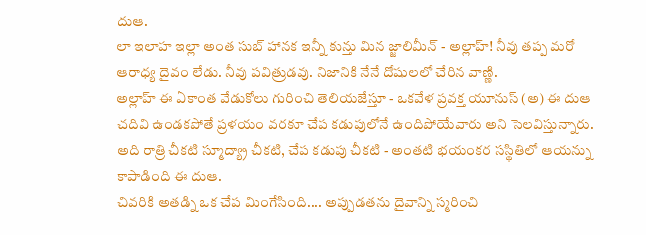దుఆ.
లా ఇలాహ ఇల్లా అంత సుబ్ హానక ఇన్నీ కున్తు మిన జ్జాలిమీన్ - అల్లాహ్! నీవు తప్ప మరో ఆరాధ్య దైవం లేడు. నీవు పవిత్రుడవు. నిజానికి నేనే దోషులలో చేరిన వాణ్ణి.
అల్లాహ్ ఈ ఏకాంత వేడుకోలు గురించి తెలియజేస్తూ - ఒకవేళ ప్రవక్త యూనుస్ (అ) ఈ దుఆ చదివి ఉండకపోతే ప్రళయం వరకూ చేప కడుపులోనే ఉందిపోయేవారు అని సెలవిస్తున్నారు. అది రాత్రి చీకటి స్మూద్య్రా చీకటి, చేప కడుపు చీకటి - అంతటి భయంకర సస్థితిలో ఆయన్ను కాపాడింది ఈ దుఆ.
చివరికి అతడ్ని ఒక చేప మింగేసింది.... అప్పుడతను దైవాన్ని స్మరించి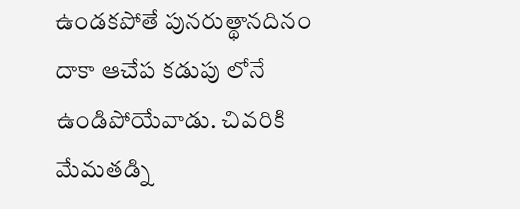ఉండకపోతే పునరుత్థానదినం దాకా ఆచేప కడుపు లోనే ఉండిపోయేవాడు. చివరికి మేమతడ్ని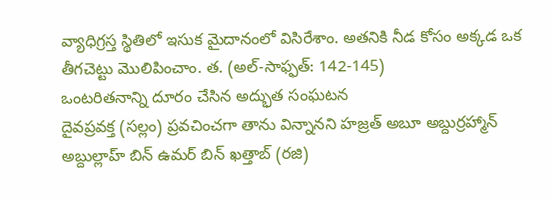వ్యాధిగ్రస్త స్థితిలో ఇసుక మైదానంలో విసిరేశాం. అతనికి నీడ కోసం అక్కడ ఒక తీగచెట్టు మొలిపించాం. త. (అల్-సాఫ్ఫత్: 142-145)
ఒంటరితనాన్ని దూరం చేసిన అద్భుత సంఘటన
దైవప్రవక్త (సల్లం) ప్రవచించగా తాను విన్నానని హజ్రత్ అబూ అబ్దుర్రహ్మాన్ అబ్దుల్లాహ్ బిన్ ఉమర్ బిన్ ఖత్తాబ్ (రజి)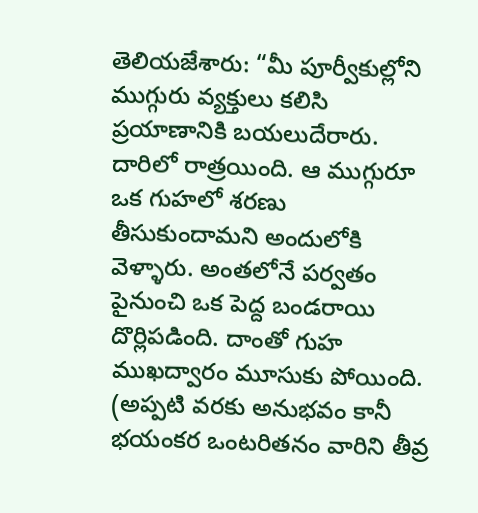తెలియజేశారు: “మీ పూర్వీకుల్లోని ముగ్గురు వ్యక్తులు కలిసి ప్రయాణానికి బయలుదేరారు. దారిలో రాత్రయింది. ఆ ముగ్గురూ ఒక గుహలో శరణు తీసుకుందామని అందులోకి వెళ్ళారు. అంతలోనే పర్వతం పైనుంచి ఒక పెద్ద బండరాయి దొర్లిపడింది. దాంతో గుహ ముఖద్వారం మూసుకు పోయింది. (అప్పటి వరకు అనుభవం కానీ భయంకర ఒంటరితనం వారిని తీవ్ర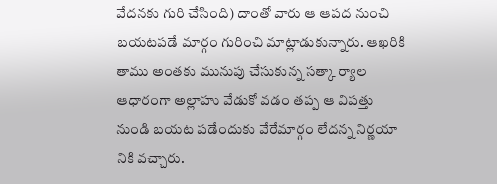వేదనకు గురి చేసింది) దాంతో వారు ఆ ఆపద నుంచి బయటపడే మార్గం గురించి మాట్లాడుకున్నారు. ఆఖరికి తాము అంతకు మునుపు చేసుకున్న సత్కా ర్యాల ఆధారంగా అల్లాహు వేడుకో వడం తప్ప ఆ విపత్తు నుండి బయట పడేందుకు వేరేమార్గం లేదన్న నిర్ణయా నికి వచ్చారు.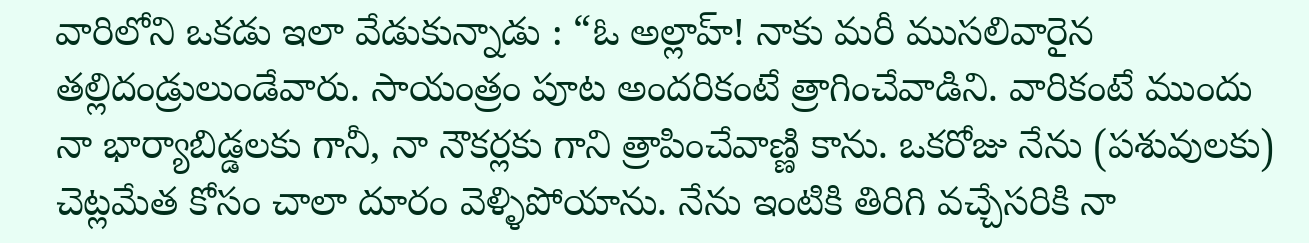వారిలోని ఒకడు ఇలా వేడుకున్నాడు : “ఓ అల్లాహ్! నాకు మరీ ముసలివారైన తల్లిదండ్రులుండేవారు. సాయంత్రం పూట అందరికంటే త్రాగించేవాడిని. వారికంటే ముందు నా భార్యాబిడ్డలకు గానీ, నా నౌకర్లకు గాని త్రాపించేవాణ్ణి కాను. ఒకరోజు నేను (పశువులకు) చెట్లమేత కోసం చాలా దూరం వెళ్ళిపోయాను. నేను ఇంటికి తిరిగి వచ్చేసరికి నా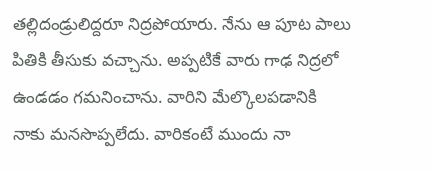తల్లిదండ్రులిద్దరూ నిద్రపోయారు. నేను ఆ పూట పాలు పితికి తీసుకు వచ్చాను. అప్పటికే వారు గాఢ నిద్రలో ఉండడం గమనించాను. వారిని మేల్కొలపడానికి నాకు మనసొప్పలేదు. వారికంటే ముందు నా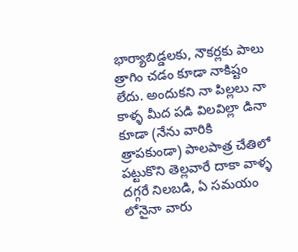భార్యాబిడ్డలకు, నౌకర్లకు పాలు త్రాగిం చడం కూడా నాకిష్టం లేదు. అందుకని నా పిల్లలు నా కాళ్ళ మీద పడి విలవిల్లా డినా కూడా (నేను వారికి త్రాపకుండా) పాలపాత్ర చేతిలో పట్టుకొని తెల్లవారే దాకా వాళ్ళ దగ్గరే నిలబడి, ఏ సమయం లోనైనా వారు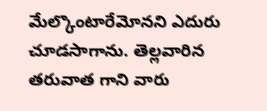మేల్కొంటారేమోనని ఎదురు చూడసాగాను. తెల్లవారిన తరువాత గాని వారు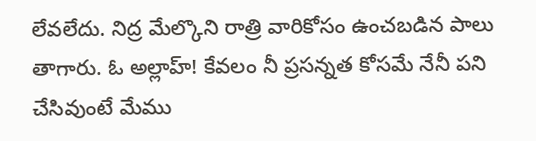లేవలేదు. నిద్ర మేల్కొని రాత్రి వారికోసం ఉంచబడిన పాలు తాగారు. ఓ అల్లాహ్! కేవలం నీ ప్రసన్నత కోసమే నేనీ పని చేసివుంటే మేము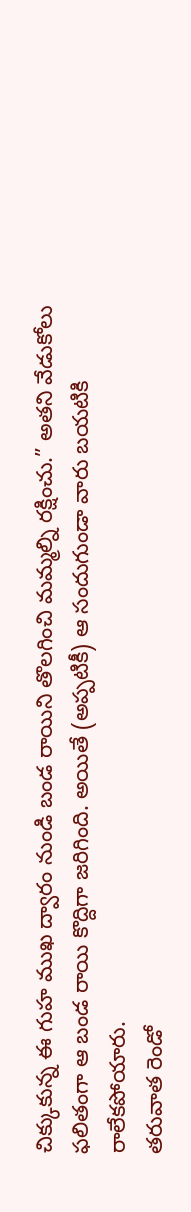చిక్కుకున్న ఈ గుహ ముఖ ద్వారం నుండి బండ రాయిని తొలగించి మమ్మల్ని రక్షించు.” అతని వేడుకోలు ఫలితంగా ఆ బండ రాయి కొద్దిగా జరిగింది. అయితే (అప్పటికీ) ఆ సందుగుండా వారు బయటికి రాలేకపోయారు.
తరువాత రెండో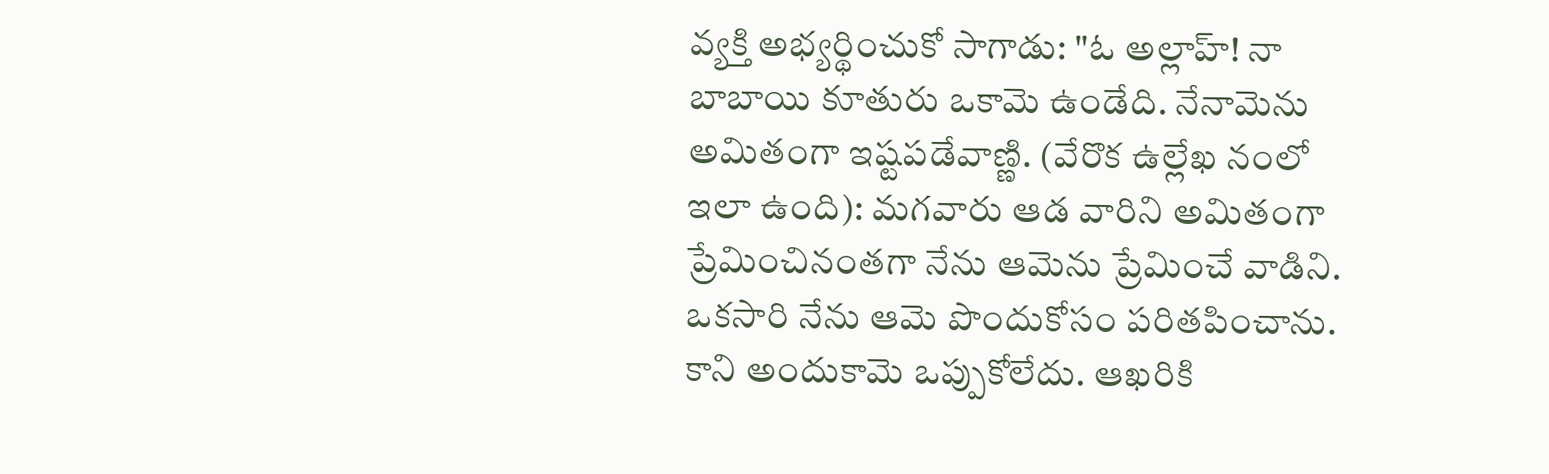వ్యక్తి అభ్యర్థించుకో సాగాడు: "ఓ అల్లాహ్! నా బాబాయి కూతురు ఒకామె ఉండేది. నేనామెను అమితంగా ఇష్టపడేవాణ్ణి. (వేరొక ఉల్లేఖ నంలో ఇలా ఉంది): మగవారు ఆడ వారిని అమితంగా ప్రేమించినంతగా నేను ఆమెను ప్రేమించే వాడిని. ఒకసారి నేను ఆమె పొందుకోసం పరితపించాను. కాని అందుకామె ఒప్పుకోలేదు. ఆఖరికి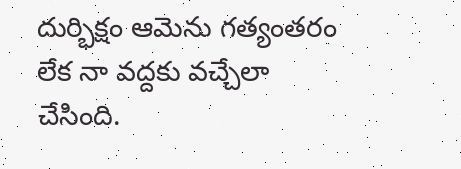దుర్భిక్షం ఆమెను గత్యంతరం లేక నా వద్దకు వచ్చేలా చేసింది.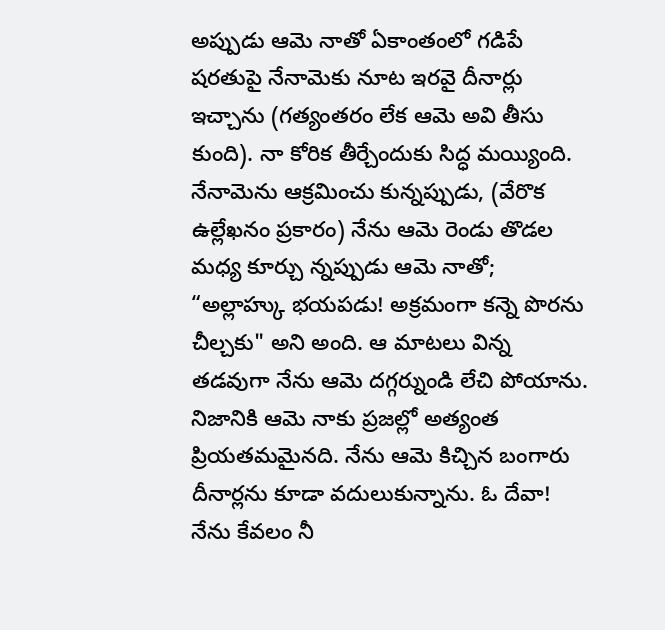అప్పుడు ఆమె నాతో ఏకాంతంలో గడిపే షరతుపై నేనామెకు నూట ఇరవై దీనార్లు ఇచ్చాను (గత్యంతరం లేక ఆమె అవి తీసు కుంది). నా కోరిక తీర్చేందుకు సిద్ధ మయ్యింది. నేనామెను ఆక్రమించు కున్నప్పుడు, (వేరొక ఉల్లేఖనం ప్రకారం) నేను ఆమె రెండు తొడల మధ్య కూర్చు న్నప్పుడు ఆమె నాతో; “అల్లాహ్కు భయపడు! అక్రమంగా కన్నె పొరను చీల్చకు" అని అంది. ఆ మాటలు విన్న తడవుగా నేను ఆమె దగ్గర్నుండి లేచి పోయాను. నిజానికి ఆమె నాకు ప్రజల్లో అత్యంత ప్రియతమమైనది. నేను ఆమె కిచ్చిన బంగారు దీనార్లను కూడా వదులుకున్నాను. ఓ దేవా! నేను కేవలం నీ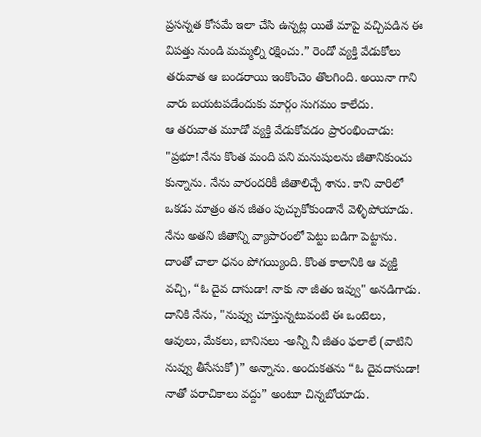ప్రసన్నత కోసమే ఇలా చేసి ఉన్నట్ల యితే మాపై వచ్చిపడిన ఈ విపత్తు నుండి మమ్మల్ని రక్షించు.” రెండో వ్యక్తి వేడుకోలు తరువాత ఆ బండరాయి ఇంకొంచెం తొలగింది. అయినా గాని వారు బయటపడేందుకు మార్గం సుగమం కాలేదు.
ఆ తరువాత మూడో వ్యక్తి వేడుకోవడం ప్రారంభించాడు: "ప్రభూ! నేను కొంత మంది పని మనుషులను జీతానికుంచు కున్నాను. నేను వారందరికీ జీతాలిచ్చే శాను. కాని వారిలో ఒకడు మాత్రం తన జీతం పుచ్చుకోకుండానే వెళ్ళిపోయాడు. నేను అతని జీతాన్ని వ్యాపారంలో పెట్టు బడిగా పెట్టాను. దాంతో చాలా ధనం పోగయ్యింది. కొంత కాలానికి ఆ వ్యక్తి వచ్చి, “ఓ దైవ దాసుడా! నాకు నా జీతం ఇవ్వు" అనడిగాడు. దానికి నేను, "నువ్వు చూస్తున్నటువంటి ఈ ఒంటెలు, ఆవులు, మేకలు, బానిసలు -అన్నీ నీ జీతం ఫలాలే (వాటిని నువ్వు తీసేసుకో)” అన్నాను. అందుకతను “ఓ దైవదాసుడా! నాతో పరాచికాలు వద్దు” అంటూ చిన్నబోయాడు.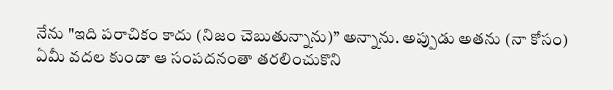నేను "ఇది పరాచికం కాదు (నిజం చెబుతున్నాను)” అన్నాను. అప్పుడు అతను (నా కోసం) ఏమీ వదల కుండా ఆ సంపదనంతా తరలించుకొని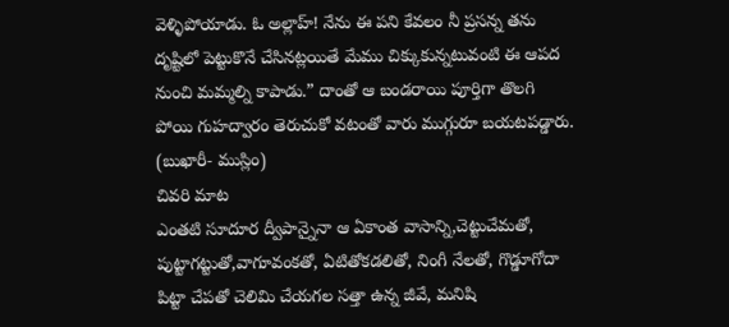వెళ్ళిపోయాడు. ఓ అల్లాహ్! నేను ఈ పని కేవలం నీ ప్రసన్న తను దృష్టిలో పెట్టుకొనే చేసినట్లయితే మేము చిక్కుకున్నటువంటి ఈ ఆపద నుంచి మమ్మల్ని కాపాడు.” దాంతో ఆ బండరాయి పూర్తిగా తొలగి పోయి గుహద్వారం తెరుచుకో వటంతో వారు ముగ్గురూ బయటపడ్డారు. (బుఖారీ- ముస్లిం)
చివరి మాట
ఎంతటి సూదూర ద్వీపాన్నైనా ఆ ఏకాంత వాసాన్ని,చెట్టుచేమతో, పుట్టాగట్టుతో,వాగూవంకతో, ఏటితోకడలితో, నింగీ నేలతో, గొడ్డూగోదా పిట్టా చేపతో చెలిమి చేయగల సత్తా ఉన్న జీవే, మనిషి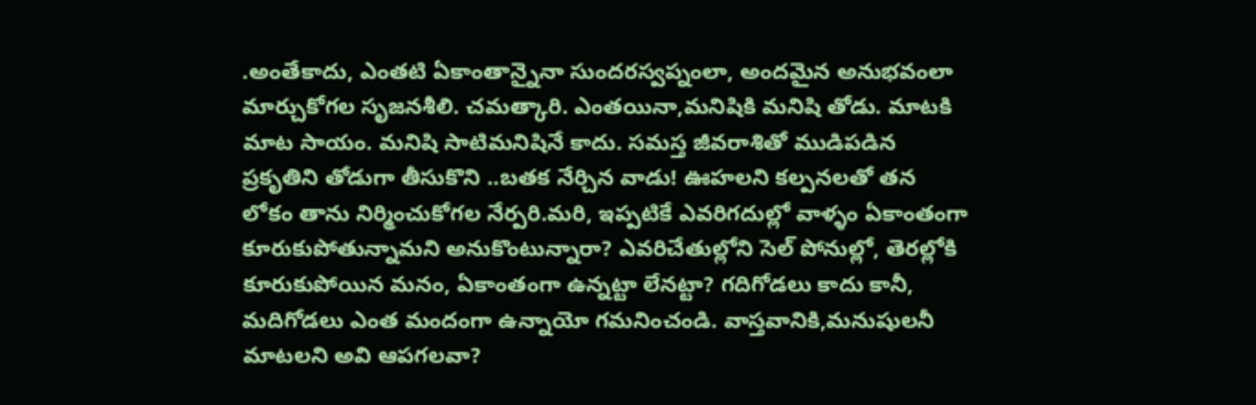.అంతేకాదు, ఎంతటి ఏకాంతాన్నైనా సుందరస్వప్నంలా, అందమైన అనుభవంలా మార్చుకోగల సృజనశీలి. చమత్కారి. ఎంతయినా,మనిషికి మనిషి తోడు. మాటకి మాట సాయం. మనిషి సాటిమనిషినే కాదు. సమస్త జీవరాశితో ముడిపడిన ప్రకృతిని తోడుగా తీసుకొని ..బతక నేర్చిన వాడు! ఊహలని కల్పనలతో తన లోకం తాను నిర్మించుకోగల నేర్పరి.మరి, ఇప్పటికే ఎవరిగదుల్లో వాళ్ళం ఏకాంతంగా కూరుకుపోతున్నామని అనుకొంటున్నారా? ఎవరిచేతుల్లోని సెల్ పోనుల్లో, తెరల్లోకి కూరుకుపోయిన మనం, ఏకాంతంగా ఉన్నట్టా లేనట్టా? గదిగోడలు కాదు కానీ, మదిగోడలు ఎంత మందంగా ఉన్నాయో గమనించండి. వాస్తవానికి,మనుషులనీ మాటలని అవి ఆపగలవా?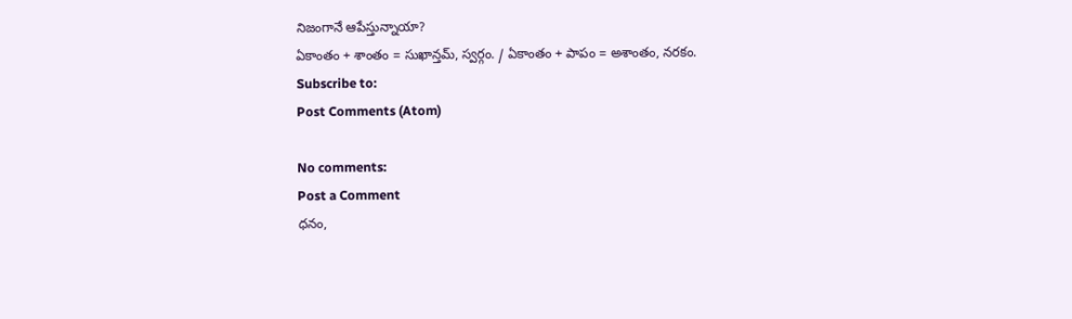నిజంగానే ఆపేస్తున్నాయా?
ఏకాంతం + శాంతం = సుఖాన్తమ్, స్వర్గం. / ఏకాంతం + పాపం = అశాంతం, నరకం.
Subscribe to:
Post Comments (Atom)

No comments:
Post a Comment
ధనం,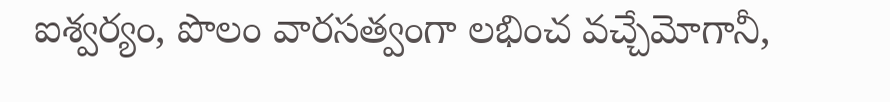ఐశ్వర్యం, పొలం వారసత్వంగా లభించ వచ్చేమోగానీ,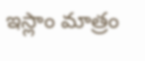ఇస్లాం మాత్రం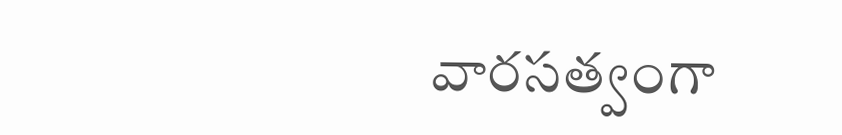వారసత్వంగా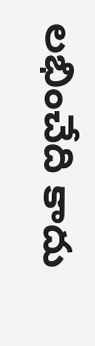లభించేది కాదు